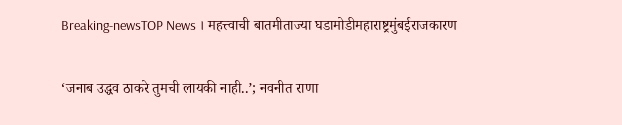Breaking-newsTOP News । महत्त्वाची बातमीताज्या घडामोडीमहाराष्ट्रमुंबईराजकारण

‘जनाब उद्धव ठाकरे तुमची लायकी नाही..’; नवनीत राणा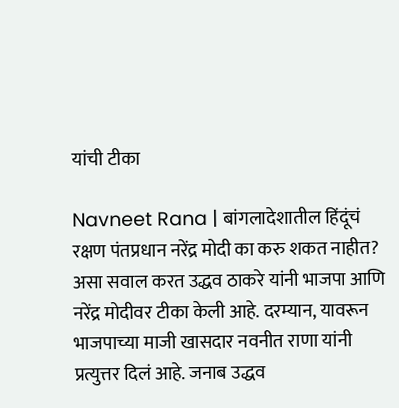यांची टीका

Navneet Rana | बांगलादेशातील हिंदूंचं रक्षण पंतप्रधान नरेंद्र मोदी का करु शकत नाहीत? असा सवाल करत उद्धव ठाकरे यांनी भाजपा आणि नरेंद्र मोदीवर टीका केली आहे. दरम्यान, यावरून भाजपाच्या माजी खासदार नवनीत राणा यांनी प्रत्युत्तर दिलं आहे. जनाब उद्धव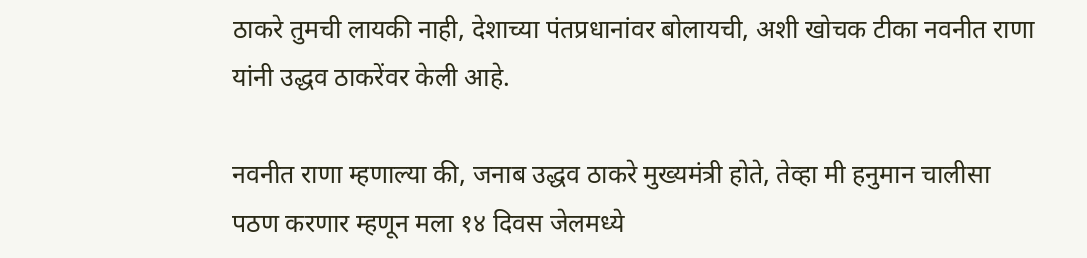ठाकरे तुमची लायकी नाही, देशाच्या पंतप्रधानांवर बोलायची, अशी खोचक टीका नवनीत राणा यांनी उद्धव ठाकरेंवर केली आहे.

नवनीत राणा म्हणाल्या की, जनाब उद्धव ठाकरे मुख्यमंत्री होते, तेव्हा मी हनुमान चालीसा पठण करणार म्हणून मला १४ दिवस जेलमध्ये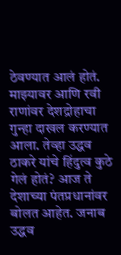ठेवण्यात आलं होतं. माझ्यावर आणि रवी राणांवर देशद्रोहाचा गुन्हा दाखल करण्यात आला. तेव्हा उद्धव ठाकरे यांचे हिंदुत्व कुठे गेलं होतं? आज ते देशाच्या पंतप्रधानांवर बोलत आहेत. जनाब उद्धव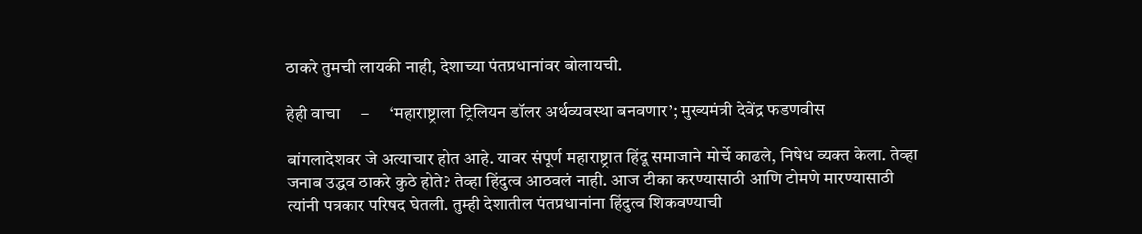ठाकरे तुमची लायकी नाही, देशाच्या पंतप्रधानांवर बोलायची.

हेही वाचा     –      ‘महाराष्ट्राला ट्रिलियन डॉलर अर्थव्यवस्था बनवणार’; मुख्यमंत्री देवेंद्र फडणवीस

बांगलादेशवर जे अत्याचार होत आहे. यावर संपूर्ण महाराष्ट्रात हिंदू समाजाने मोर्चे काढले, निषेध व्यक्त केला. तेव्हा जनाब उद्धव ठाकरे कुठे होते? तेव्हा हिंदुत्व आठवलं नाही. आज टीका करण्यासाठी आणि टोमणे मारण्यासाठी त्यांनी पत्रकार परिषद घेतली. तुम्ही देशातील पंतप्रधानांना हिंदुत्व शिकवण्याची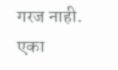गरज नाही. एका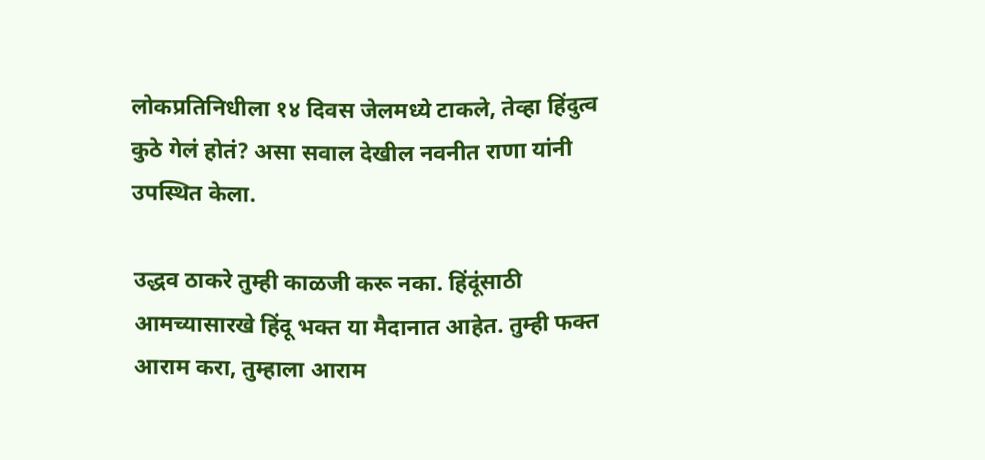लोकप्रतिनिधीला १४ दिवस जेलमध्ये टाकले, तेव्हा हिंदुत्व कुठे गेलं होतं? असा सवाल देखील नवनीत राणा यांनी उपस्थित केला.

उद्धव ठाकरे तुम्ही काळजी करू नका. हिंदूंसाठी आमच्यासारखे हिंदू भक्त या मैदानात आहेत. तुम्ही फक्त आराम करा, तुम्हाला आराम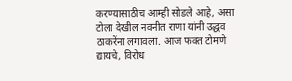करण्यासाठीच आम्ही सोडले आहे, असा टोला देखील नवनीत राणा यांनी उद्धव ठाकरेंना लगावला. आज फक्त टोमणे द्यायचे, विरोध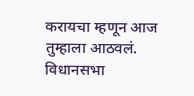करायचा म्हणून आज तुम्हाला आठवलं. विधानसभा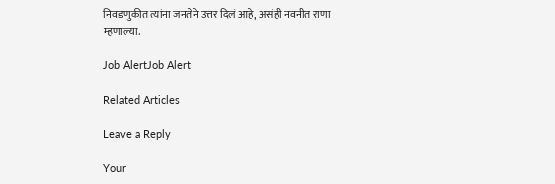निवडणुकीत त्यांना जनतेने उत्तर दिलं आहे, असंही नवनीत राणा म्हणाल्या.

Job AlertJob Alert

Related Articles

Leave a Reply

Your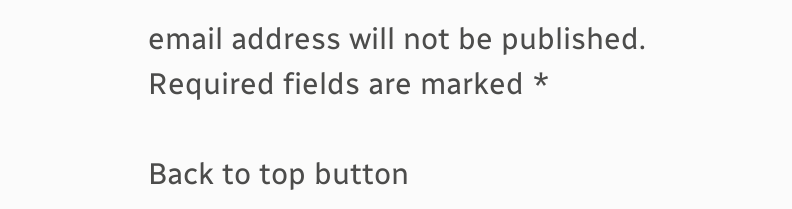email address will not be published. Required fields are marked *

Back to top button